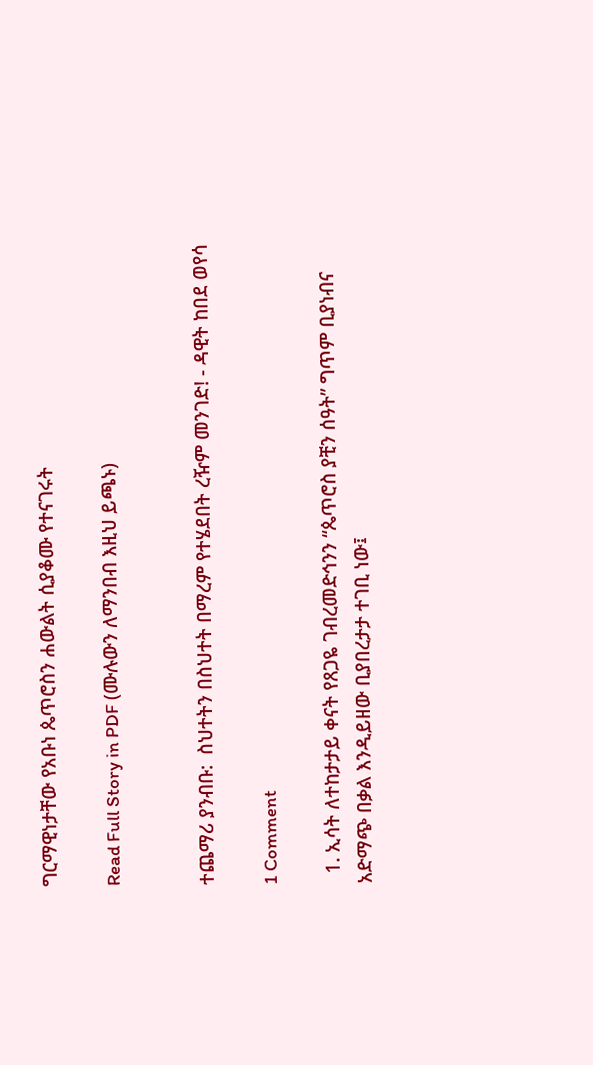ግርማዊነታቸው የአቡነ ጴጥሮስን ሐውልት ሲያቆሙ የተናገሩት

Read Full Story in PDF (ሙሉውን ለማንበብ እዚህ ይጫኑ)


ተጨማሪ ያንብቡ:  ስህተትን በስህተት በማረም የተሄደበት ረዥም መንገድ! - ዳዊት ከበደ ወየሳ

1 Comment

  1. ኢሳት ለተከታታይ ቀናት የጸጋዬ ገብረመድኅንን “ጴጥሮስ ያቺን ሰዓት” ግጥም ቢያነብና አድማጭ በቃል እንዲይዘው ቢያበረታታ ተገቢ ነው፤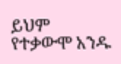ይህም የተቃውሞ አንዱ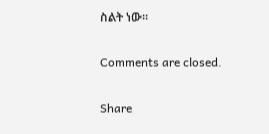ስልት ነው።

Comments are closed.

Share